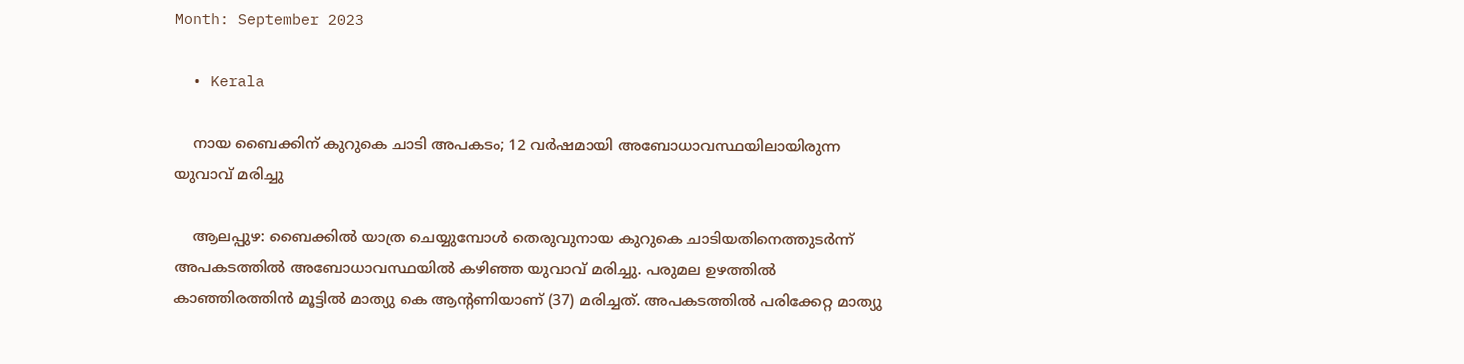Month: September 2023

  • Kerala

    നായ ബൈക്കിന് കുറുകെ ചാടി അപകടം; 12 വര്‍ഷമായി അബോധാവസ്ഥയിലായിരുന്ന യുവാവ് മരിച്ചു

    ആലപ്പുഴ: ബൈക്കില്‍ യാത്ര ചെയ്യുമ്പോള്‍ തെരുവുനായ കുറുകെ ചാടിയതിനെത്തുടര്‍ന്ന് അപകടത്തില്‍ അബോധാവസ്ഥയില്‍ കഴിഞ്ഞ യുവാവ് മരിച്ചു. പരുമല ഉഴത്തില്‍ കാഞ്ഞിരത്തിന്‍ മൂട്ടില്‍ മാത്യു കെ ആന്റണിയാണ് (37) മരിച്ചത്. അപകടത്തില്‍ പരിക്കേറ്റ മാത്യു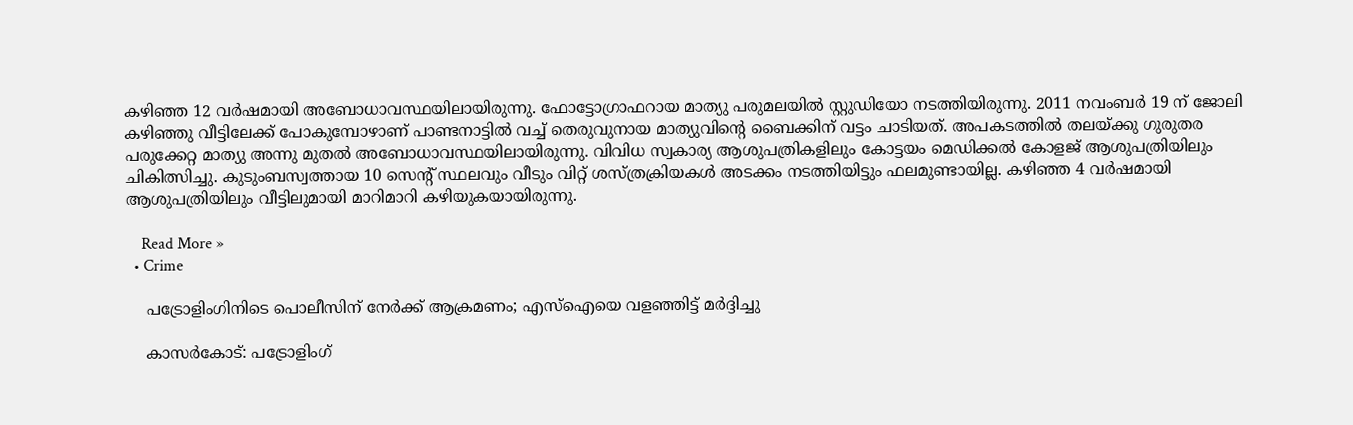കഴിഞ്ഞ 12 വര്‍ഷമായി അബോധാവസ്ഥയിലായിരുന്നു. ഫോട്ടോഗ്രാഫറായ മാത്യു പരുമലയില്‍ സ്റ്റുഡിയോ നടത്തിയിരുന്നു. 2011 നവംബര്‍ 19 ന് ജോലി കഴിഞ്ഞു വീട്ടിലേക്ക് പോകുമ്പോഴാണ് പാണ്ടനാട്ടില്‍ വച്ച് തെരുവുനായ മാത്യുവിന്റെ ബൈക്കിന് വട്ടം ചാടിയത്. അപകടത്തില്‍ തലയ്ക്കു ഗുരുതര പരുക്കേറ്റ മാത്യു അന്നു മുതല്‍ അബോധാവസ്ഥയിലായിരുന്നു. വിവിധ സ്വകാര്യ ആശുപത്രികളിലും കോട്ടയം മെഡിക്കല്‍ കോളജ് ആശുപത്രിയിലും ചികിത്സിച്ചു. കുടുംബസ്വത്തായ 10 സെന്റ് സ്ഥലവും വീടും വിറ്റ് ശസ്ത്രക്രിയകള്‍ അടക്കം നടത്തിയിട്ടും ഫലമുണ്ടായില്ല. കഴിഞ്ഞ 4 വര്‍ഷമായി ആശുപത്രിയിലും വീട്ടിലുമായി മാറിമാറി കഴിയുകയായിരുന്നു.

    Read More »
  • Crime

    പട്രോളിംഗിനിടെ പൊലീസിന് നേര്‍ക്ക് ആക്രമണം; എസ്ഐയെ വളഞ്ഞിട്ട് മര്‍ദ്ദിച്ചു

    കാസര്‍കോട്: പട്രോളിംഗ്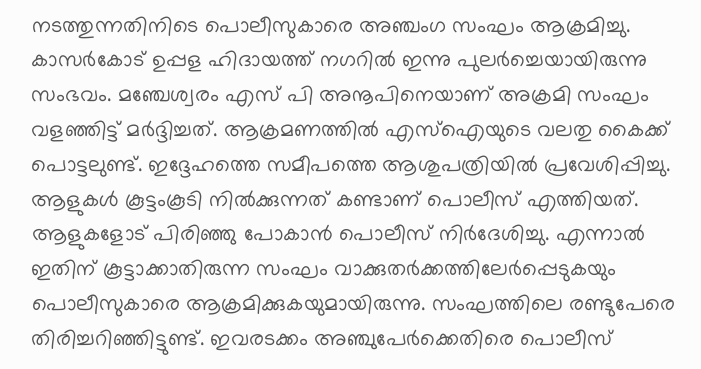നടത്തുന്നതിനിടെ പൊലീസുകാരെ അഞ്ചംഗ സംഘം ആക്രമിച്ചു. കാസര്‍കോട് ഉപ്പള ഹിദായത്ത് നഗറില്‍ ഇന്നു പുലര്‍ച്ചെയായിരുന്നു സംഭവം. മഞ്ചേശ്വരം എസ് പി അനൂപിനെയാണ് അക്രമി സംഘം വളഞ്ഞിട്ട് മര്‍ദ്ദിച്ചത്. ആക്രമണത്തില്‍ എസ്ഐയുടെ വലതു കൈക്ക് പൊട്ടലുണ്ട്. ഇദ്ദേഹത്തെ സമീപത്തെ ആശുപത്രിയില്‍ പ്രവേശിപ്പിച്ചു. ആളുകള്‍ കൂട്ടംകൂടി നില്‍ക്കുന്നത് കണ്ടാണ് പൊലീസ് എത്തിയത്. ആളുകളോട് പിരിഞ്ഞു പോകാന്‍ പൊലീസ് നിര്‍ദേശിച്ചു. എന്നാല്‍ ഇതിന് കൂട്ടാക്കാതിരുന്ന സംഘം വാക്കുതര്‍ക്കത്തിലേര്‍പ്പെടുകയും പൊലീസുകാരെ ആക്രമിക്കുകയുമായിരുന്നു. സംഘത്തിലെ രണ്ടുപേരെ തിരിച്ചറിഞ്ഞിട്ടുണ്ട്. ഇവരടക്കം അഞ്ചുപേര്‍ക്കെതിരെ പൊലീസ്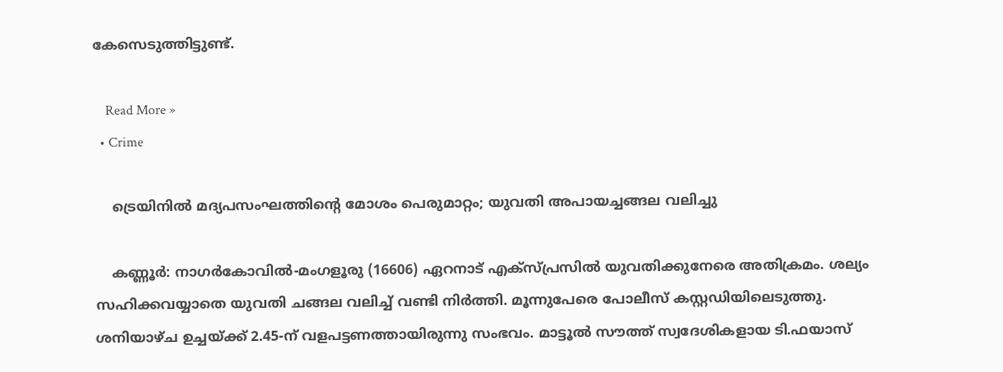കേസെടുത്തിട്ടുണ്ട്.

    Read More »
  • Crime

    ട്രെയിനില്‍ മദ്യപസംഘത്തിന്റെ മോശം പെരുമാറ്റം; യുവതി അപായച്ചങ്ങല വലിച്ചു

    കണ്ണൂര്‍: നാഗര്‍കോവില്‍-മംഗളൂരു (16606) ഏറനാട് എക്‌സ്പ്രസില്‍ യുവതിക്കുനേരെ അതിക്രമം. ശല്യം സഹിക്കവയ്യാതെ യുവതി ചങ്ങല വലിച്ച് വണ്ടി നിര്‍ത്തി. മൂന്നുപേരെ പോലീസ് കസ്റ്റഡിയിലെടുത്തു. ശനിയാഴ്ച ഉച്ചയ്ക്ക് 2.45-ന് വളപട്ടണത്തായിരുന്നു സംഭവം. മാട്ടൂല്‍ സൗത്ത് സ്വദേശികളായ ടി.ഫയാസ്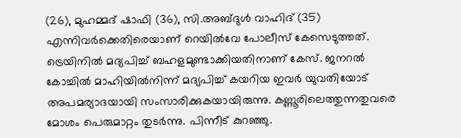(26), മുഹമ്മദ് ഷാഫി (36), സി.അബ്ദുള്‍ വാഹിദ് (35) എന്നിവര്‍ക്കെതിരെയാണ് റെയില്‍വേ പോലീസ് കേസെടുത്തത്. ട്രെയിനില്‍ മദ്യപിച്ച് ബഹളമുണ്ടാക്കിയതിനാണ് കേസ്. ജനറല്‍ കോച്ചില്‍ മാഹിയില്‍നിന്ന് മദ്യപിച്ച് കയറിയ ഇവര്‍ യുവതിയോട് അപമര്യാദയായി സംസാരിക്കുകയായിരുന്നു. കണ്ണൂരിലെത്തുന്നതുവരെ മോശം പെരുമാറ്റം തുടര്‍ന്നു. പിന്നീട് കുറഞ്ഞു.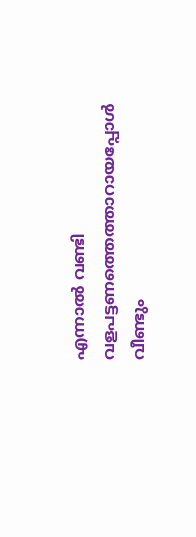എന്നാല്‍ വണ്ടി വളപട്ടണത്തെത്താറായപ്പോള്‍ വീണ്ടും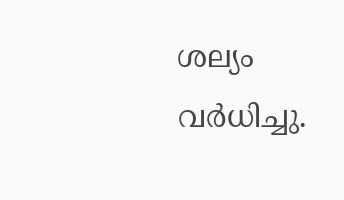ശല്യം വര്‍ധിച്ചു.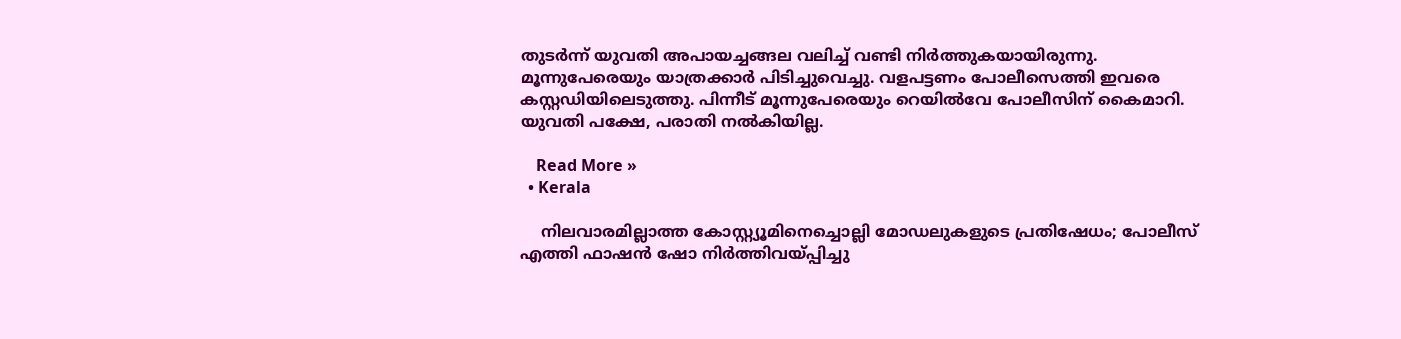തുടര്‍ന്ന് യുവതി അപായച്ചങ്ങല വലിച്ച് വണ്ടി നിര്‍ത്തുകയായിരുന്നു. മൂന്നുപേരെയും യാത്രക്കാര്‍ പിടിച്ചുവെച്ചു. വളപട്ടണം പോലീസെത്തി ഇവരെ കസ്റ്റഡിയിലെടുത്തു. പിന്നീട് മൂന്നുപേരെയും റെയില്‍വേ പോലീസിന് കൈമാറി. യുവതി പക്ഷേ, പരാതി നല്‍കിയില്ല.

    Read More »
  • Kerala

    നിലവാരമില്ലാത്ത കോസ്റ്റ്യൂമിനെച്ചൊല്ലി മോഡലുകളുടെ പ്രതിഷേധം; പോലീസ് എത്തി ഫാഷന്‍ ഷോ നിര്‍ത്തിവയ്പ്പിച്ചു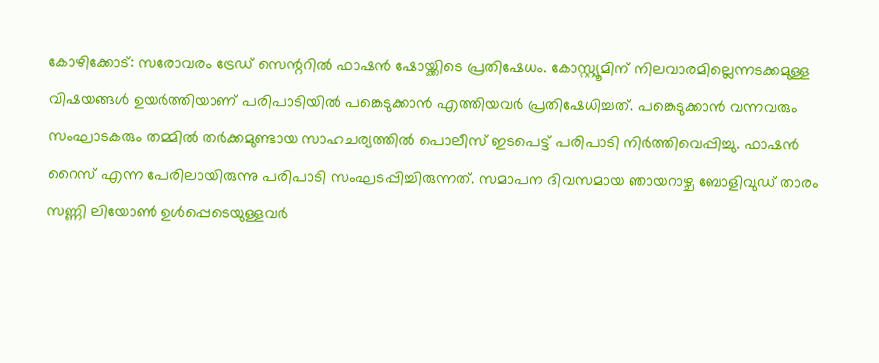കോഴിക്കോട്: സരോവരം ട്രേഡ് സെന്ററില്‍ ഫാഷന്‍ ഷോയ്ക്കിടെ പ്രതിഷേധം. കോസ്റ്റ്യൂമിന് നിലവാരമില്ലെന്നടക്കമുള്ള വിഷയങ്ങള്‍ ഉയര്‍ത്തിയാണ് പരിപാടിയില്‍ പങ്കെടുക്കാന്‍ എത്തിയവര്‍ പ്രതിഷേധിച്ചത്. പങ്കെടുക്കാന്‍ വന്നവരും സംഘാടകരും തമ്മില്‍ തര്‍ക്കമുണ്ടായ സാഹചര്യത്തില്‍ പൊലീസ് ഇടപെട്ട് പരിപാടി നിര്‍ത്തിവെപ്പിച്ചു. ഫാഷന്‍ റൈസ് എന്ന പേരിലായിരുന്നു പരിപാടി സംഘടപ്പിച്ചിരുന്നത്. സമാപന ദിവസമായ ഞായറാഴ്ച ബോളിവുഡ് താരം സണ്ണി ലിയോണ്‍ ഉള്‍പ്പെടെയുള്ളവര്‍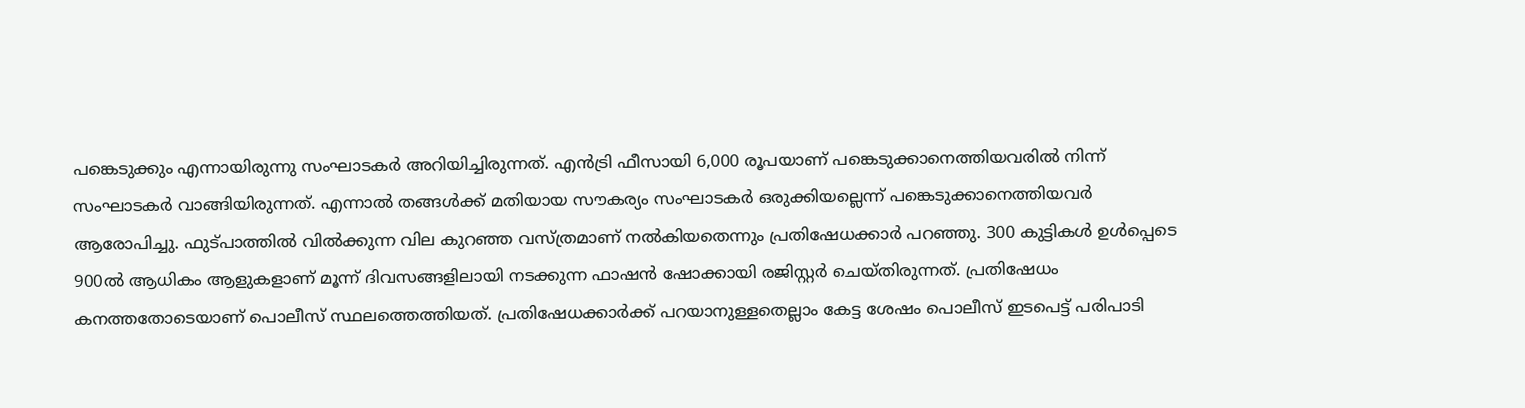പങ്കെടുക്കും എന്നായിരുന്നു സംഘാടകര്‍ അറിയിച്ചിരുന്നത്. എന്‍ട്രി ഫീസായി 6,000 രൂപയാണ് പങ്കെടുക്കാനെത്തിയവരില്‍ നിന്ന് സംഘാടകര്‍ വാങ്ങിയിരുന്നത്. എന്നാല്‍ തങ്ങള്‍ക്ക് മതിയായ സൗകര്യം സംഘാടകര്‍ ഒരുക്കിയല്ലെന്ന് പങ്കെടുക്കാനെത്തിയവര്‍ ആരോപിച്ചു. ഫുട്പാത്തില്‍ വില്‍ക്കുന്ന വില കുറഞ്ഞ വസ്ത്രമാണ് നല്‍കിയതെന്നും പ്രതിഷേധക്കാര്‍ പറഞ്ഞു. 300 കുട്ടികള്‍ ഉള്‍പ്പെടെ 900ല്‍ ആധികം ആളുകളാണ് മൂന്ന് ദിവസങ്ങളിലായി നടക്കുന്ന ഫാഷന്‍ ഷോക്കായി രജിസ്റ്റര്‍ ചെയ്തിരുന്നത്. പ്രതിഷേധം കനത്തതോടെയാണ് പൊലീസ് സ്ഥലത്തെത്തിയത്. പ്രതിഷേധക്കാര്‍ക്ക് പറയാനുള്ളതെല്ലാം കേട്ട ശേഷം പൊലീസ് ഇടപെട്ട് പരിപാടി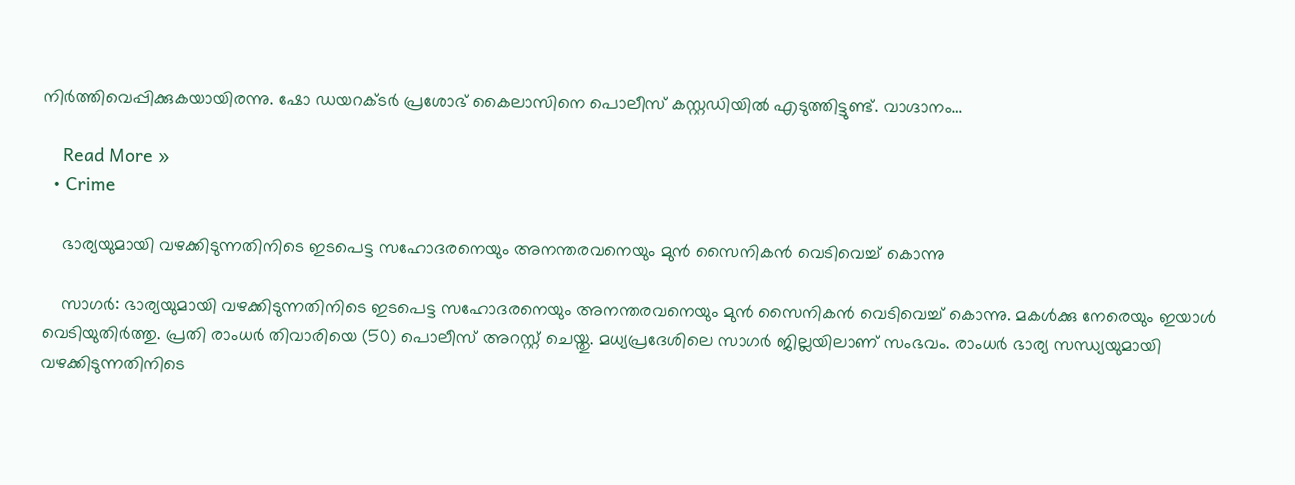നിര്‍ത്തിവെപ്പിക്കുകയായിരന്നു. ഷോ ഡയറക്ടര്‍ പ്രശോഭ് കൈലാസിനെ പൊലീസ് കസ്റ്റഡിയില്‍ എടുത്തിട്ടുണ്ട്. വാഗ്ദാനം…

    Read More »
  • Crime

    ഭാര്യയുമായി വഴക്കിടുന്നതിനിടെ ഇടപെട്ട സഹോദരനെയും അനന്തരവനെയും മുന്‍ സൈനികന്‍ വെടിവെച്ച് കൊന്നു

    സാഗര്‍: ഭാര്യയുമായി വഴക്കിടുന്നതിനിടെ ഇടപെട്ട സഹോദരനെയും അനന്തരവനെയും മുന്‍ സൈനികന്‍ വെടിവെച്ച് കൊന്നു. മകള്‍ക്കു നേരെയും ഇയാള്‍ വെടിയുതിര്‍ത്തു. പ്രതി രാംധർ തിവാരിയെ (50) പൊലീസ് അറസ്റ്റ് ചെയ്തു. മധ്യപ്രദേശിലെ സാഗര്‍ ജില്ലയിലാണ് സംഭവം. രാംധർ ഭാര്യ സന്ധ്യയുമായി വഴക്കിടുന്നതിനിടെ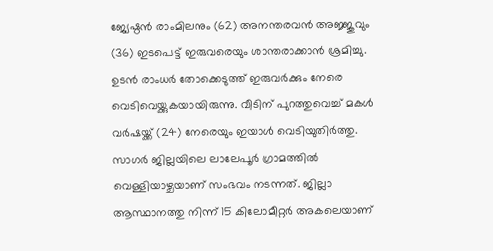ജ്യേഷ്ഠൻ രാംമിലനും (62) അനന്തരവന്‍ അജ്ജുവും (36) ഇടപെട്ട് ഇരുവരെയും ശാന്തരാക്കാന്‍ ശ്രമിച്ചു. ഉടന്‍ രാംധർ തോക്കെടുത്ത് ഇരുവര്‍ക്കും നേരെ വെടിവെയ്ക്കുകയായിരുന്നു. വീടിന് പുറത്തുവെച്ച് മകള്‍ വര്‍ഷയ്ക്ക് (24) നേരെയും ഇയാള്‍ വെടിയുതിര്‍ത്തു. സാഗര്‍ ജില്ലയിലെ ലാലേപൂർ ഗ്രാമത്തിൽ വെള്ളിയാഴ്ചയാണ് സംഭവം നടന്നത്. ജില്ലാ ആസ്ഥാനത്തു നിന്ന് 15 കിലോമീറ്റര്‍ അകലെയാണ്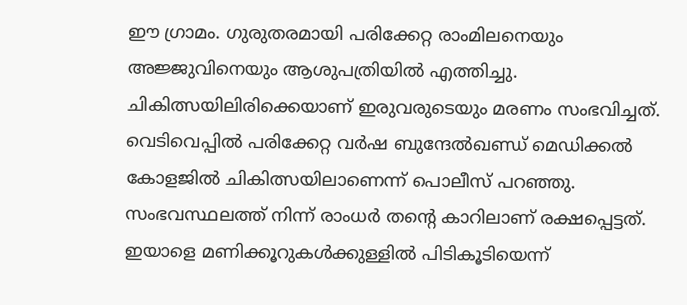ഈ ഗ്രാമം. ഗുരുതരമായി പരിക്കേറ്റ രാംമിലനെയും അജ്ജുവിനെയും ആശുപത്രിയില്‍ എത്തിച്ചു. ചികിത്സയിലിരിക്കെയാണ് ഇരുവരുടെയും മരണം സംഭവിച്ചത്. വെടിവെപ്പില്‍ പരിക്കേറ്റ വര്‍ഷ ബുന്ദേൽഖണ്ഡ് മെഡിക്കൽ കോളജിൽ ചികിത്സയിലാണെന്ന് പൊലീസ് പറഞ്ഞു. സംഭവസ്ഥലത്ത് നിന്ന് രാംധര്‍ തന്റെ കാറിലാണ് രക്ഷപ്പെട്ടത്. ഇയാളെ മണിക്കൂറുകൾക്കുള്ളില്‍ പിടികൂടിയെന്ന്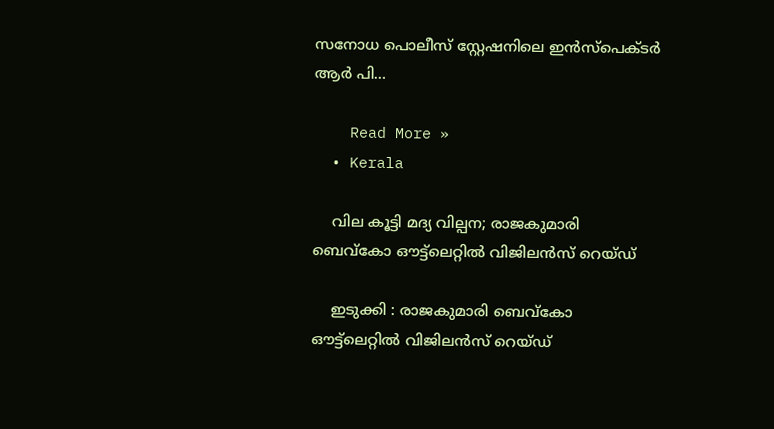സനോധ പൊലീസ് സ്റ്റേഷനിലെ ഇൻസ്പെക്ടർ ആർ പി…

    Read More »
  • Kerala

    വില കൂട്ടി മദ്യ വില്പന; രാജകുമാരി ബെവ്‌കോ ഔട്ട്ലെറ്റിൽ വിജിലൻസ് റെയ്ഡ്

    ഇടുക്കി : രാജകുമാരി ബെവ്‌കോ ഔട്ട്ലെറ്റിൽ വിജിലൻസ് റെയ്ഡ്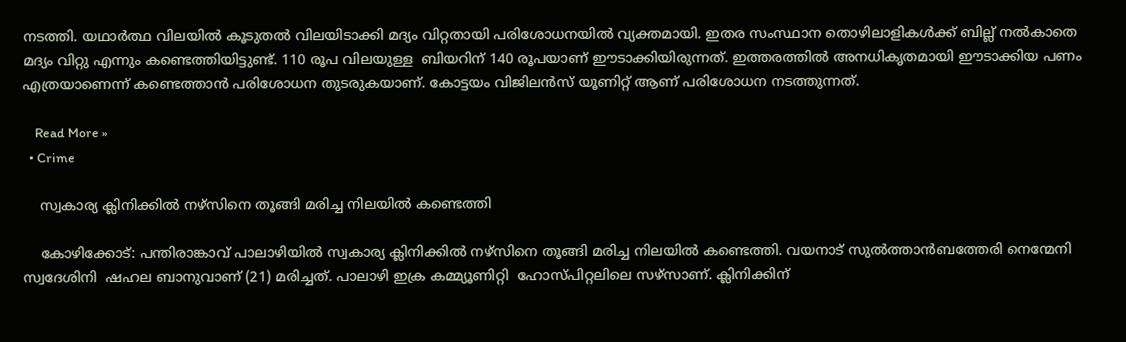നടത്തി. യഥാർത്ഥ വിലയിൽ കൂടുതൽ വിലയിടാക്കി മദ്യം വിറ്റതായി പരിശോധനയിൽ വ്യക്തമായി. ഇതര സംസ്ഥാന തൊഴിലാളികൾക്ക് ബില്ല് നൽകാതെ മദ്യം വിറ്റു എന്നും കണ്ടെത്തിയിട്ടുണ്ട്. 110 രൂപ വിലയുള്ള  ബിയറിന് 140 രൂപയാണ് ഈടാക്കിയിരുന്നത്. ഇത്തരത്തിൽ അനധികൃതമായി ഈടാക്കിയ പണം എത്രയാണെന്ന് കണ്ടെത്താൻ പരിശോധന തുടരുകയാണ്. കോട്ടയം വിജിലൻസ് യൂണിറ്റ് ആണ് പരിശോധന നടത്തുന്നത്.

    Read More »
  • Crime

    സ്വകാര്യ ക്ലിനിക്കിൽ നഴ്സിനെ തൂങ്ങി മരിച്ച നിലയിൽ കണ്ടെത്തി

    കോഴിക്കോട്: പന്തിരാങ്കാവ് പാലാഴിയിൽ സ്വകാര്യ ക്ലിനിക്കിൽ നഴ്സിനെ തൂങ്ങി മരിച്ച നിലയിൽ കണ്ടെത്തി. വയനാട് സുൽത്താൻബത്തേരി നെന്മേനി സ്വദേശിനി  ഷഹല ബാനുവാണ് (21) മരിച്ചത്. പാലാഴി ഇക്ര കമ്മ്യൂണിറ്റി  ഹോസ്പിറ്റലിലെ സഴ്സാണ്. ക്ലിനിക്കിന്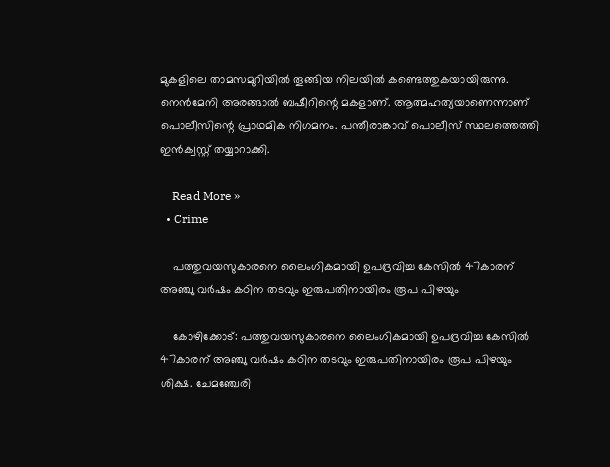മുകളിലെ താമസമുറിയിൽ തൂങ്ങിയ നിലയിൽ കണ്ടെത്തുകയായിരുന്നു. നെൻമേനി അരങ്ങാൽ ബഷീറിന്റെ മകളാണ്. ആത്മഹത്യയാണെന്നാണ് പൊലീസിന്റെ പ്രാഥമിക നിഗമനം. പന്തീരാങ്കാവ് പൊലീസ് സ്ഥലത്തെത്തി ഇൻക്വസ്റ്റ് തയ്യാറാക്കി.

    Read More »
  • Crime

    പത്തുവയസുകാരനെ ലൈംഗികമായി ഉപദ്രവിച്ച കേസില്‍ 47കാരന് അഞ്ചു വര്‍ഷം കഠിന തടവും ഇരുപതിനായിരം രൂപ പിഴയും

    കോഴിക്കോട്: പത്തുവയസുകാരനെ ലൈംഗികമായി ഉപദ്രവിച്ച കേസില്‍ 47കാരന് അഞ്ചു വര്‍ഷം കഠിന തടവും ഇരുപതിനായിരം രൂപ പിഴയും ശിക്ഷ. ചേമഞ്ചേരി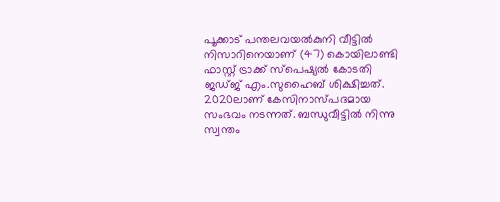പൂക്കാട് പന്തലവയല്‍കുനി വീട്ടില്‍ നിസാറിനെയാണ് (47) കൊയിലാണ്ടി ഫാസ്റ്റ് ട്രാക്ക് സ്‌പെഷ്യല്‍ കോടതി ജഡ്ജ് എം.സുഹൈബ് ശിക്ഷിച്ചത്. 2020ലാണ് കേസിനാസ്പദമായ സംഭവം നടന്നത്. ബന്ധുവീട്ടില്‍ നിന്നു സ്വന്തം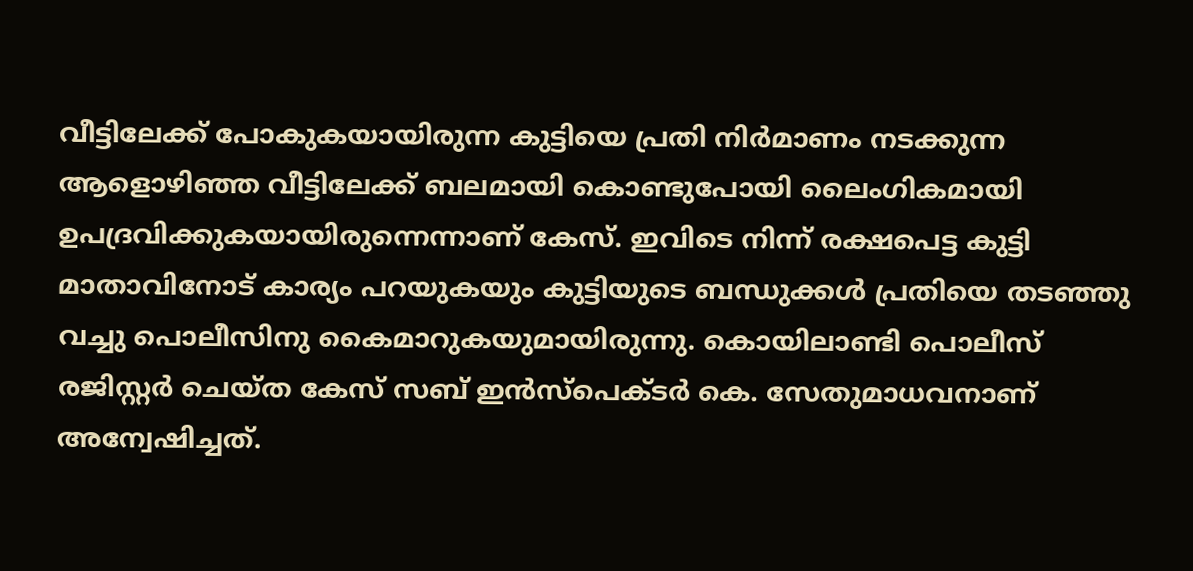വീട്ടിലേക്ക് പോകുകയായിരുന്ന കുട്ടിയെ പ്രതി നിര്‍മാണം നടക്കുന്ന ആളൊഴിഞ്ഞ വീട്ടിലേക്ക് ബലമായി കൊണ്ടുപോയി ലൈംഗികമായി ഉപദ്രവിക്കുകയായിരുന്നെന്നാണ് കേസ്. ഇവിടെ നിന്ന് രക്ഷപെട്ട കുട്ടി മാതാവിനോട് കാര്യം പറയുകയും കുട്ടിയുടെ ബന്ധുക്കള്‍ പ്രതിയെ തടഞ്ഞു വച്ചു പൊലീസിനു കൈമാറുകയുമായിരുന്നു. കൊയിലാണ്ടി പൊലീസ് രജിസ്റ്റര്‍ ചെയ്ത കേസ് സബ് ഇന്‍സ്‌പെക്ടര്‍ കെ. സേതുമാധവനാണ് അന്വേഷിച്ചത്.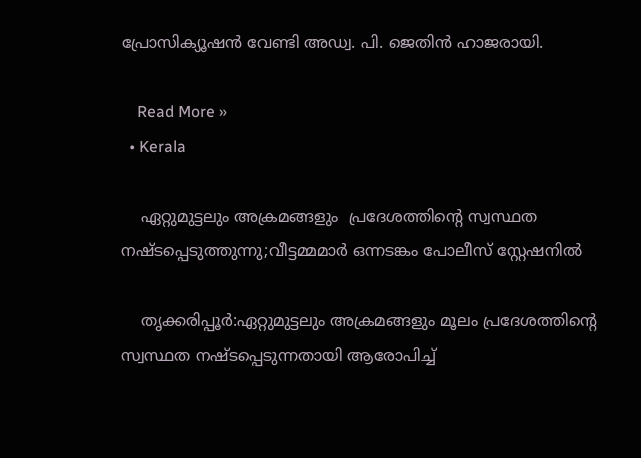പ്രോസിക്യൂഷന്‍ വേണ്ടി അഡ്വ. പി. ജെതിന്‍ ഹാജരായി.

    Read More »
  • Kerala

    ഏറ്റുമുട്ടലും അക്രമങ്ങളും  പ്രദേശത്തിൻ്റെ സ്വസ്ഥത നഷ്ടപ്പെടുത്തുന്നു;വീട്ടമ്മമാര്‍ ഒന്നടങ്കം പോലീസ് സ്റ്റേഷനില്‍

    തൃക്കരിപ്പൂർ:ഏറ്റുമുട്ടലും അക്രമങ്ങളും മൂലം പ്രദേശത്തിൻ്റെ സ്വസ്ഥത നഷ്ടപ്പെടുന്നതായി ആരോപിച്ച്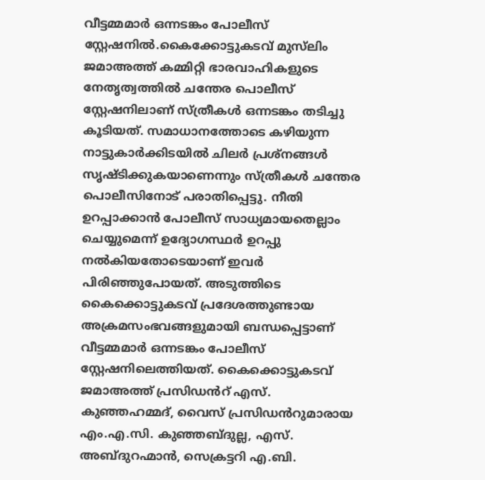വീട്ടമ്മമാര്‍ ഒന്നടങ്കം പോലീസ് സ്റ്റേഷനില്‍.കൈക്കോട്ടുകടവ് മുസ്‌ലിം ജമാഅത്ത് കമ്മിറ്റി ഭാരവാഹികളുടെ നേതൃത്വത്തില്‍ ചന്തേര പൊലീസ് സ്റ്റേഷനിലാണ് സ്ത്രീകള്‍ ഒന്നടങ്കം തടിച്ചു കൂടിയത്. സമാധാനത്തോടെ കഴിയുന്ന നാട്ടുകാര്‍ക്കിടയില്‍ ചിലര്‍ പ്രശ്നങ്ങള്‍ സൃഷ്ടിക്കുകയാണെന്നും സ്ത്രീകള്‍ ചന്തേര പൊലീസിനോട് പരാതിപ്പെട്ടു. നീതി ഉറപ്പാക്കാൻ പോലീസ് സാധ്യമായതെല്ലാം ചെയ്യുമെന്ന് ഉദ്യോഗസ്ഥര്‍ ഉറപ്പു നല്‍കിയതോടെയാണ് ഇവർ പിരിഞ്ഞുപോയത്. അടുത്തിടെ കൈക്കൊട്ടുകടവ് പ്രദേശത്തുണ്ടായ അക്രമസംഭവങ്ങളുമായി ബന്ധപ്പെട്ടാണ് വീട്ടമ്മമാര്‍ ഒന്നടങ്കം പോലീസ് സ്റ്റേഷനിലെത്തിയത്. കൈക്കൊട്ടുകടവ് ജമാഅത്ത് പ്രസിഡൻറ് എസ്. കുഞ്ഞഹമ്മദ്, വൈസ് പ്രസിഡൻറുമാരായ എം.എ.സി. കുഞ്ഞബ്ദുല്ല, എസ്. അബ്ദുറഹ്മാൻ, സെക്രട്ടറി എ.ബി.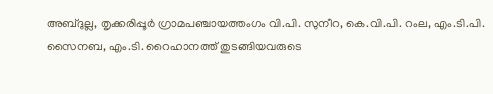അബ്ദുല്ല, തൃക്കരിപ്പൂര്‍ ഗ്രാമപഞ്ചായത്തംഗം വി.പി. സുനീറ, കെ.വി.പി. റംല, എം.ടി.പി. സൈനബ, എം.ടി. റൈഹാനത്ത് തുടങ്ങിയവരുടെ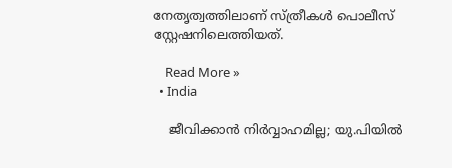നേതൃത്വത്തിലാണ് സ്ത്രീകള്‍ പൊലീസ് സ്റ്റേഷനിലെത്തിയത്.

    Read More »
  • India

    ജീവിക്കാൻ നിർവ്വാഹമില്ല; യു.പിയില്‍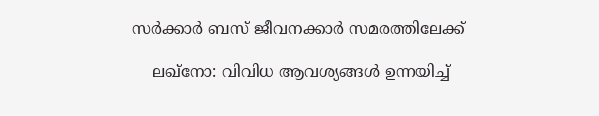സര്‍ക്കാര്‍ ബസ് ജീവനക്കാര്‍ സമരത്തിലേക്ക്

    ലഖ്‌നോ: വിവിധ ആവശ്യങ്ങള്‍ ഉന്നയിച്ച്‌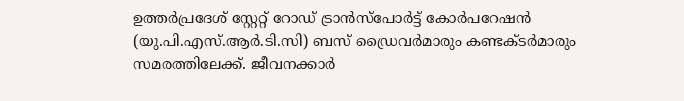ഉത്തര്‍പ്രദേശ് സ്റ്റേറ്റ് റോഡ് ട്രാൻസ്‌പോര്‍ട്ട് കോര്‍പറേഷൻ (യു.പി.എസ്.ആര്‍.ടി.സി) ബസ് ഡ്രൈവര്‍മാരും കണ്ടക്ടര്‍മാരും സമരത്തിലേക്ക്. ജീവനക്കാര്‍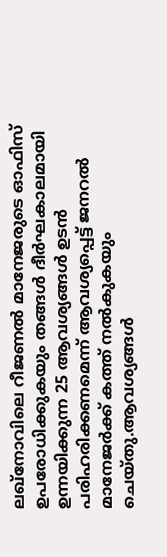ലഖ്‌നോവിലെ റീജണല്‍ മാനേജരുടെ ഓഫിസ് ഉപരോധിക്കുകയും തങ്ങള്‍ ദീര്‍ഘകാലമായി ഉന്നയിക്കുന്ന 25 ആവശ്യങ്ങള്‍ ഉടൻ പരിഹരിക്കണമെന്ന് ആവശ്യപ്പെട്ട് ജനറല്‍ മാനേജര്‍ക്ക് കത്ത് നല്‍കുകയും ചെയ്തു.ആവശ്യങ്ങള്‍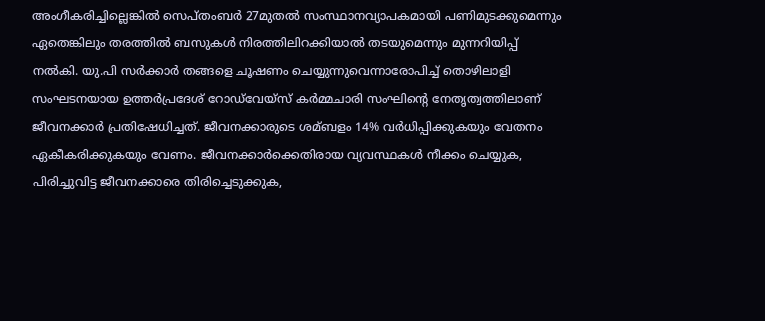അംഗീകരിച്ചില്ലെങ്കില്‍ സെപ്തംബര്‍ 27മുതൽ സംസ്ഥാനവ്യാപകമായി പണിമുടക്കുമെന്നും ഏതെങ്കിലും തരത്തിൽ ബസുകള്‍ നിരത്തിലിറക്കിയാൽ തടയുമെന്നും മുന്നറിയിപ്പ് നല്‍കി. യു.പി സര്‍ക്കാര്‍ തങ്ങളെ ചൂഷണം ചെയ്യുന്നുവെന്നാരോപിച്ച് തൊഴിലാളി സംഘടനയായ ഉത്തര്‍പ്രദേശ് റോഡ്‌വേയ്‌സ് കര്‍മ്മചാരി സംഘിന്റെ നേതൃത്വത്തിലാണ് ജീവനക്കാര്‍ പ്രതിഷേധിച്ചത്. ജീവനക്കാരുടെ ശമ്ബളം 14% വര്‍ധിപ്പിക്കുകയും വേതനം ഏകീകരിക്കുകയും വേണം. ജീവനക്കാര്‍ക്കെതിരായ വ്യവസ്ഥകള്‍ നീക്കം ചെയ്യുക, പിരിച്ചുവിട്ട ജീവനക്കാരെ തിരിച്ചെടുക്കുക,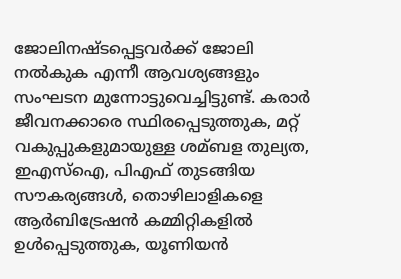ജോലിനഷ്ടപ്പെട്ടവര്‍ക്ക് ജോലി നല്‍കുക എന്നീ ആവശ്യങ്ങളും സംഘടന മുന്നോട്ടുവെച്ചിട്ടുണ്ട്. കരാര്‍ ജീവനക്കാരെ സ്ഥിരപ്പെടുത്തുക, മറ്റ് വകുപ്പുകളുമായുള്ള ശമ്ബള തുല്യത, ഇഎസ്‌ഐ, പിഎഫ് തുടങ്ങിയ സൗകര്യങ്ങള്‍, തൊഴിലാളികളെ ആര്‍ബിട്രേഷൻ കമ്മിറ്റികളില്‍ ഉള്‍പ്പെടുത്തുക, യൂണിയൻ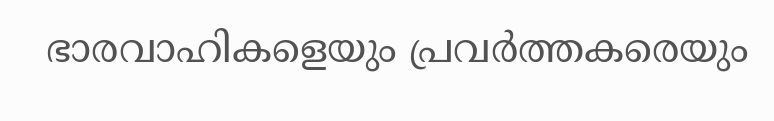ഭാരവാഹികളെയും പ്രവര്‍ത്തകരെയും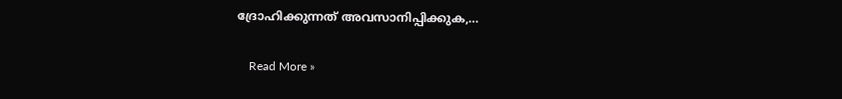ദ്രോഹിക്കുന്നത് അവസാനിപ്പിക്കുക,…

    Read More »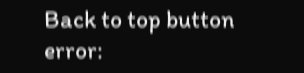Back to top button
error: